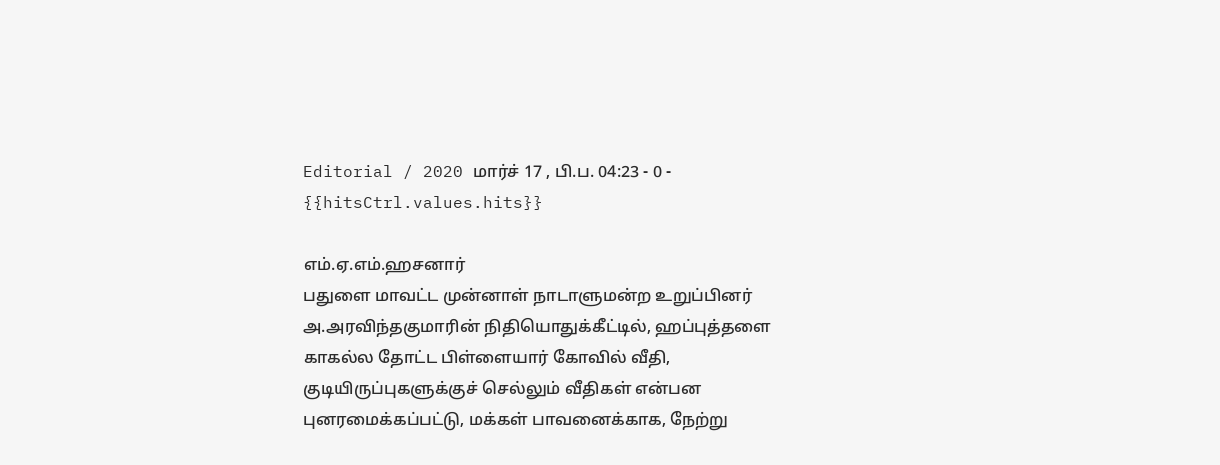Editorial / 2020 மார்ச் 17 , பி.ப. 04:23 - 0 - {{hitsCtrl.values.hits}}

எம்.ஏ.எம்.ஹசனார்
பதுளை மாவட்ட முன்னாள் நாடாளுமன்ற உறுப்பினர் அ.அரவிந்தகுமாரின் நிதியொதுக்கீட்டில், ஹப்புத்தளை காகல்ல தோட்ட பிள்ளையார் கோவில் வீதி, குடியிருப்புகளுக்குச் செல்லும் வீதிகள் என்பன புனரமைக்கப்பட்டு, மக்கள் பாவனைக்காக, நேற்று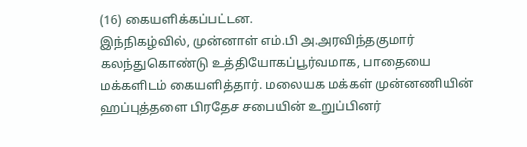(16) கையளிக்கப்பட்டன.
இந்நிகழ்வில், முன்னாள் எம்.பி அ.அரவிந்தகுமார் கலந்துகொண்டு உத்தியோகப்பூர்வமாக, பாதையை மக்களிடம் கையளித்தார். மலையக மக்கள் முன்னணியின் ஹப்புத்தளை பிரதேச சபையின் உறுப்பினர்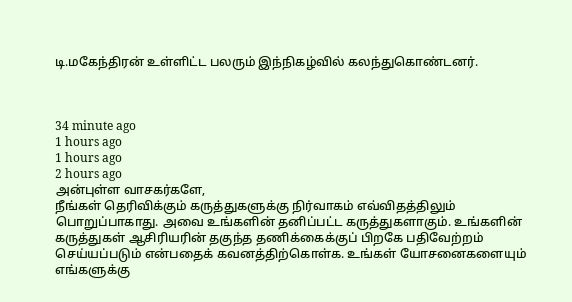டி.மகேந்திரன் உள்ளிட்ட பலரும் இந்நிகழ்வில் கலந்துகொண்டனர்.



34 minute ago
1 hours ago
1 hours ago
2 hours ago
அன்புள்ள வாசகர்களே,
நீங்கள் தெரிவிக்கும் கருத்துகளுக்கு நிர்வாகம் எவ்விதத்திலும் பொறுப்பாகாது. அவை உங்களின் தனிப்பட்ட கருத்துகளாகும். உங்களின் கருத்துகள் ஆசிரியரின் தகுந்த தணிக்கைக்குப் பிறகே பதிவேற்றம் செய்யப்படும் என்பதைக் கவனத்திற்கொள்க. உங்கள் யோசனைகளையும் எங்களுக்கு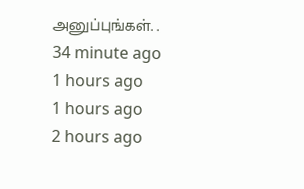அனுப்புங்கள். .
34 minute ago
1 hours ago
1 hours ago
2 hours ago